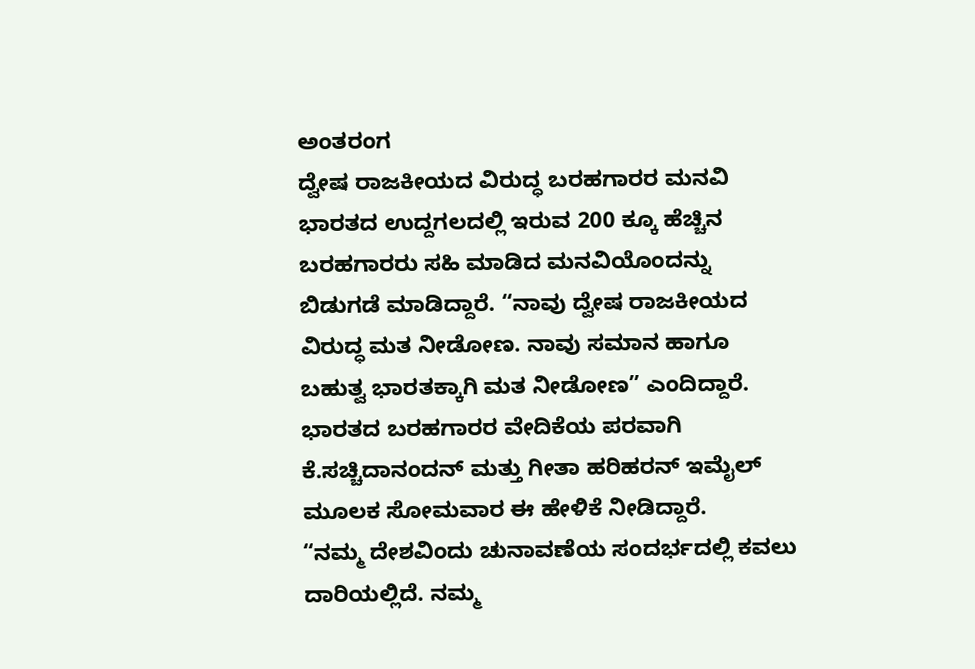ಅಂತರಂಗ
ದ್ವೇಷ ರಾಜಕೀಯದ ವಿರುದ್ಧ ಬರಹಗಾರರ ಮನವಿ
ಭಾರತದ ಉದ್ದಗಲದಲ್ಲಿ ಇರುವ 200 ಕ್ಕೂ ಹೆಚ್ಚಿನ ಬರಹಗಾರರು ಸಹಿ ಮಾಡಿದ ಮನವಿಯೊಂದನ್ನು ಬಿಡುಗಡೆ ಮಾಡಿದ್ದಾರೆ. “ನಾವು ದ್ವೇಷ ರಾಜಕೀಯದ ವಿರುದ್ಧ ಮತ ನೀಡೋಣ. ನಾವು ಸಮಾನ ಹಾಗೂ ಬಹುತ್ವ ಭಾರತಕ್ಕಾಗಿ ಮತ ನೀಡೋಣ” ಎಂದಿದ್ದಾರೆ.
ಭಾರತದ ಬರಹಗಾರರ ವೇದಿಕೆಯ ಪರವಾಗಿ ಕೆ.ಸಚ್ಚಿದಾನಂದನ್ ಮತ್ತು ಗೀತಾ ಹರಿಹರನ್ ಇಮೈಲ್ ಮೂಲಕ ಸೋಮವಾರ ಈ ಹೇಳಿಕೆ ನೀಡಿದ್ದಾರೆ.
“ನಮ್ಮ ದೇಶವಿಂದು ಚುನಾವಣೆಯ ಸಂದರ್ಭದಲ್ಲಿ ಕವಲು ದಾರಿಯಲ್ಲಿದೆ. ನಮ್ಮ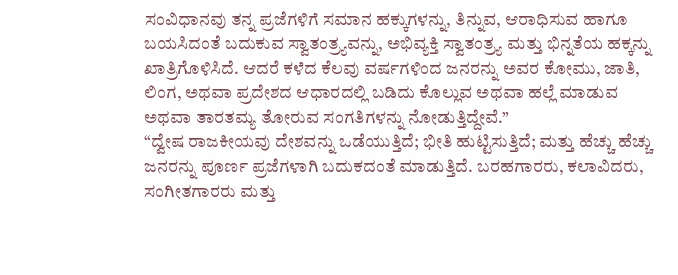ಸಂವಿಧಾನವು ತನ್ನ ಪ್ರಜೆಗಳಿಗೆ ಸಮಾನ ಹಕ್ಕುಗಳನ್ನು, ತಿನ್ನುವ, ಆರಾಧಿಸುವ ಹಾಗೂ ಬಯಸಿದಂತೆ ಬದುಕುವ ಸ್ವಾತಂತ್ರ್ಯವನ್ನು, ಅಭಿವ್ಯಕ್ತಿ ಸ್ವಾತಂತ್ರ್ಯ ಮತ್ತು ಭಿನ್ನತೆಯ ಹಕ್ಕನ್ನು ಖಾತ್ರಿಗೊಳಿಸಿದೆ. ಆದರೆ ಕಳೆದ ಕೆಲವು ವರ್ಷಗಳಿಂದ ಜನರನ್ನು ಅವರ ಕೋಮು, ಜಾತಿ, ಲಿಂಗ, ಅಥವಾ ಪ್ರದೇಶದ ಆಧಾರದಲ್ಲಿ ಬಡಿದು ಕೊಲ್ಲುವ ಅಥವಾ ಹಲ್ಲೆ ಮಾಡುವ ಅಥವಾ ತಾರತಮ್ಯ ತೋರುವ ಸಂಗತಿಗಳನ್ನು ನೋಡುತ್ತಿದ್ದೇವೆ.”
“ದ್ವೇಷ ರಾಜಕೀಯವು ದೇಶವನ್ನು ಒಡೆಯುತ್ತಿದೆ; ಭೀತಿ ಹುಟ್ಟಿಸುತ್ತಿದೆ; ಮತ್ತು ಹೆಚ್ಚು ಹೆಚ್ಚು ಜನರನ್ನು ಪೂರ್ಣ ಪ್ರಜೆಗಳಾಗಿ ಬದುಕದಂತೆ ಮಾಡುತ್ತಿದೆ. ಬರಹಗಾರರು, ಕಲಾವಿದರು, ಸಂಗೀತಗಾರರು ಮತ್ತು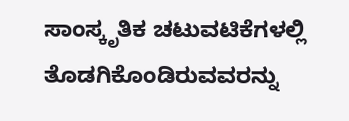ಸಾಂಸ್ಕೃತಿಕ ಚಟುವಟಿಕೆಗಳಲ್ಲಿ ತೊಡಗಿಕೊಂಡಿರುವವರನ್ನು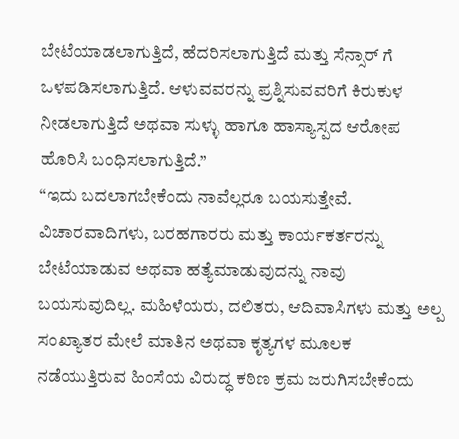ಬೇಟೆಯಾಡಲಾಗುತ್ತಿದೆ, ಹೆದರಿಸಲಾಗುತ್ತಿದೆ ಮತ್ತು ಸೆನ್ಸಾರ್ ಗೆ ಒಳಪಡಿಸಲಾಗುತ್ತಿದೆ. ಆಳುವವರನ್ನು ಪ್ರಶ್ನಿಸುವವರಿಗೆ ಕಿರುಕುಳ ನೀಡಲಾಗುತ್ತಿದೆ ಅಥವಾ ಸುಳ್ಳು ಹಾಗೂ ಹಾಸ್ಯಾಸ್ಪದ ಆರೋಪ ಹೊರಿಸಿ ಬಂಧಿಸಲಾಗುತ್ತಿದೆ.”
“ಇದು ಬದಲಾಗಬೇಕೆಂದು ನಾವೆಲ್ಲರೂ ಬಯಸುತ್ತೇವೆ. ವಿಚಾರವಾದಿಗಳು, ಬರಹಗಾರರು ಮತ್ತು ಕಾರ್ಯಕರ್ತರನ್ನು ಬೇಟೆಯಾಡುವ ಅಥವಾ ಹತ್ಯೆಮಾಡುವುದನ್ನು ನಾವು ಬಯಸುವುದಿಲ್ಲ. ಮಹಿಳೆಯರು, ದಲಿತರು, ಆದಿವಾಸಿಗಳು ಮತ್ತು ಅಲ್ಪ ಸಂಖ್ಯಾತರ ಮೇಲೆ ಮಾತಿನ ಅಥವಾ ಕೃತ್ಯಗಳ ಮೂಲಕ ನಡೆಯುತ್ತಿರುವ ಹಿಂಸೆಯ ವಿರುದ್ಧ ಕಠಿಣ ಕ್ರಮ ಜರುಗಿಸಬೇಕೆಂದು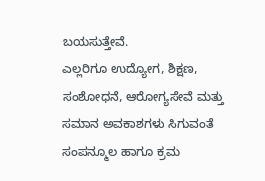ಬಯಸುತ್ತೇವೆ.
ಎಲ್ಲರಿಗೂ ಉದ್ಯೋಗ, ಶಿಕ್ಷಣ, ಸಂಶೋಧನೆ, ಆರೋಗ್ಯಸೇವೆ ಮತ್ತು ಸಮಾನ ಅವಕಾಶಗಳು ಸಿಗುವಂತೆ ಸಂಪನ್ಮೂಲ ಹಾಗೂ ಕ್ರಮ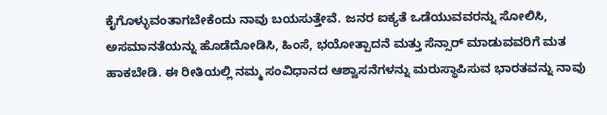ಕೈಗೊಳ್ಳುವಂತಾಗಬೇಕೆಂದು ನಾವು ಬಯಸುತ್ತೇವೆ. ಜನರ ಐಕ್ಯತೆ ಒಡೆಯುವವರನ್ನು ಸೋಲಿಸಿ, ಅಸಮಾನತೆಯನ್ನು ಹೊಡೆದೋಡಿಸಿ, ಹಿಂಸೆ, ಭಯೋತ್ಪಾದನೆ ಮತ್ತು ಸೆನ್ಸಾರ್ ಮಾಡುವವರಿಗೆ ಮತ ಹಾಕಬೇಡಿ. ಈ ರೀತಿಯಲ್ಲಿ ನಮ್ಮ ಸಂವಿಧಾನದ ಆಶ್ವಾಸನೆಗಳನ್ನು ಮರುಸ್ಥಾಪಿಸುವ ಭಾರತವನ್ನು ನಾವು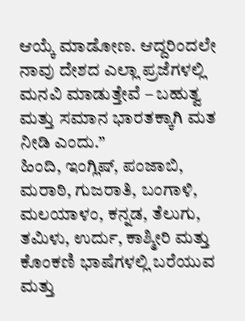ಆಯ್ಕೆ ಮಾಡೋಣ. ಆದ್ದರಿಂದಲೇ ನಾವು ದೇಶದ ಎಲ್ಲಾ ಪ್ರಜೆಗಳಲ್ಲಿ ಮನವಿ ಮಾಡುತ್ತೇವೆ – ಬಹುತ್ವ ಮತ್ತು ಸಮಾನ ಭಾರತಕ್ಕಾಗಿ ಮತ ನೀಡಿ ಎಂದು.”
ಹಿಂದಿ, ಇಂಗ್ಲಿಷ್, ಪಂಜಾಬಿ, ಮರಾಠಿ, ಗುಜರಾತಿ, ಬಂಗಾಳಿ, ಮಲಯಾಳಂ, ಕನ್ನಡ, ತೆಲುಗು, ತಮಿಳು, ಉರ್ದು, ಕಾಶ್ಮೀರಿ ಮತ್ತು ಕೊಂಕಣಿ ಭಾಷೆಗಳಲ್ಲಿ ಬರೆಯುವ ಮತ್ತು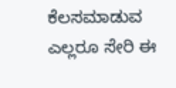ಕೆಲಸಮಾಡುವ ಎಲ್ಲರೂ ಸೇರಿ ಈ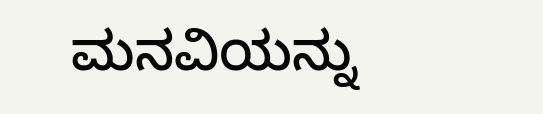ಮನವಿಯನ್ನು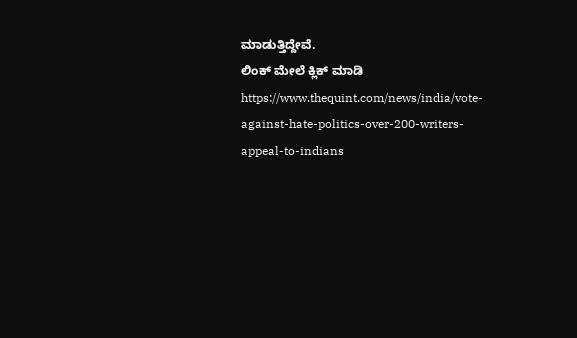ಮಾಡುತ್ತಿದ್ದೇವೆ.
ಲಿಂಕ್ ಮೇಲೆ ಕ್ಲಿಕ್ ಮಾಡಿ
https://www.thequint.com/news/india/vote-against-hate-politics-over-200-writers-appeal-to-indians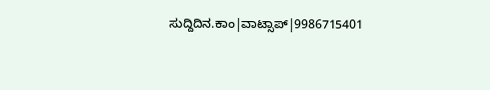ಸುದ್ದಿದಿನ.ಕಾಂ|ವಾಟ್ಸಾಪ್|9986715401